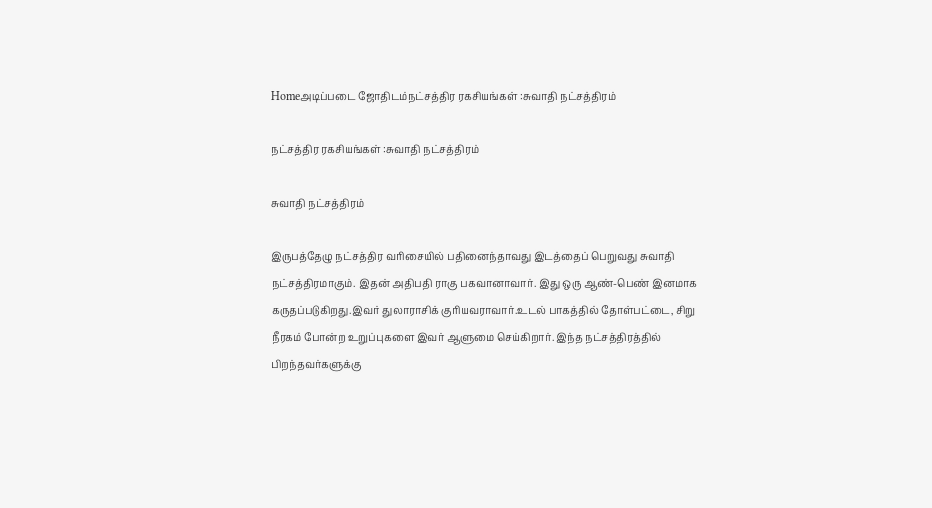Homeஅடிப்படை ஜோதிடம்நட்சத்திர ரகசியங்கள் :சுவாதி நட்சத்திரம்

நட்சத்திர ரகசியங்கள் :சுவாதி நட்சத்திரம்

சுவாதி நட்சத்திரம்

இருபத்தேழு நட்சத்திர வரிசையில் பதினைந்தாவது இடத்தைப் பெறுவது சுவாதி நட்சத்திரமாகும். இதன் அதிபதி ராகு பகவானாவார். இது ஒரு ஆண்-பெண் இனமாக கருதப்படுகிறது.இவர் துலாராசிக் குரியவராவார்.உடல் பாகத்தில் தோள்பட்டை, சிறு நீரகம் போன்ற உறுப்புகளை இவர் ஆளுமை செய்கிறார். இந்த நட்சத்திரத்தில் பிறந்தவர்களுக்கு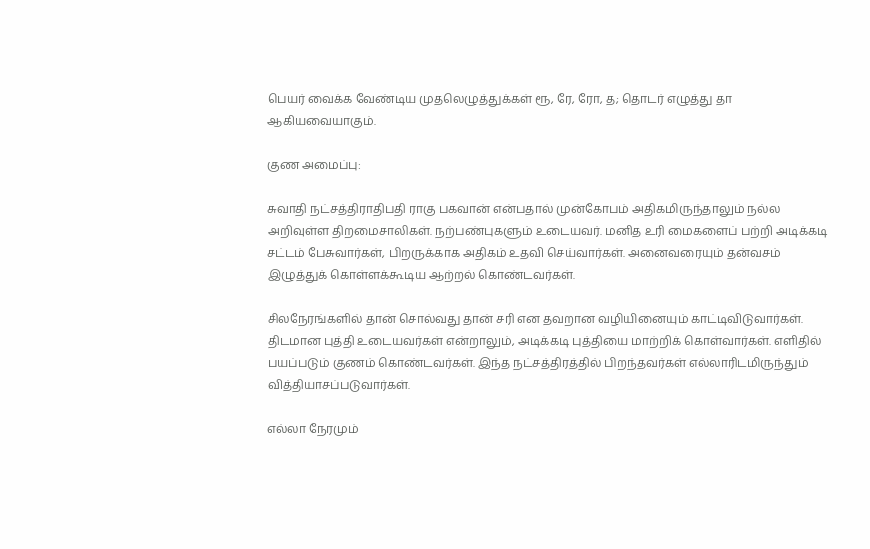பெயர் வைக்க வேண்டிய முதலெழுத்துக்கள் ரூ, ரே, ரோ, த; தொடர் எழுத்து தா ஆகியவையாகும்.

குண அமைப்பு:

சுவாதி நட்சத்திராதிபதி ராகு பகவான் என்பதால் முன்கோபம் அதிகமிருந்தாலும் நல்ல அறிவுள்ள திறமைசாலிகள். நற்பண்புகளும் உடையவர். மனித உரி மைகளைப் பற்றி அடிக்கடி சட்டம் பேசுவார்கள், பிறருக்காக அதிகம் உதவி செய்வார்கள். அனைவரையும் தன்வசம் இழுத்துக் கொள்ளக்கூடிய ஆற்றல் கொண்டவர்கள்.

சிலநேரங்களில் தான் சொல்வது தான் சரி என தவறான வழியினையும் காட்டிவிடுவார்கள். திடமான புத்தி உடையவர்கள் என்றாலும், அடிக்கடி புத்தியை மாற்றிக் கொள்வார்கள். எளிதில் பயப்படும் குணம் கொண்டவர்கள். இந்த நட்சத்திரத்தில் பிறந்தவர்கள் எல்லாரிடமிருந்தும் வித்தியாசப்படுவார்கள்.

எல்லா நேரமும்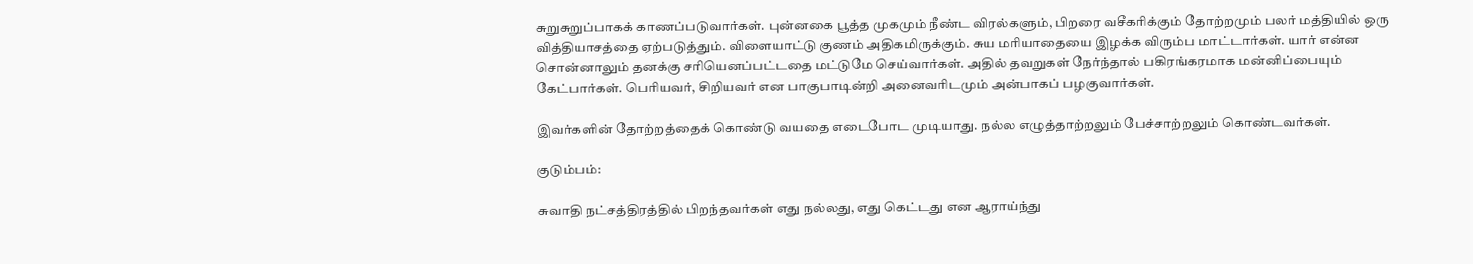சுறுசுறுப்பாகக் காணப்படுவார்கள். புன்னகை பூத்த முகமும் நீண்ட விரல்களும், பிறரை வசீகரிக்கும் தோற்றமும் பலர் மத்தியில் ஒரு வித்தியாசத்தை ஏற்படுத்தும். விளையாட்டு குணம் அதிகமிருக்கும். சுய மரியாதையை இழக்க விரும்ப மாட்டார்கள். யார் என்ன சொன்னாலும் தனக்கு சரியெனப்பட்டதை மட்டுமே செய்வார்கள். அதில் தவறுகள் நேர்ந்தால் பகிரங்கரமாக மன்னிப்பையும் கேட்பார்கள். பெரியவர், சிறியவர் என பாகுபாடின்றி அனைவரிடமும் அன்பாகப் பழகுவார்கள்.

இவர்களின் தோற்றத்தைக் கொண்டு வயதை எடைபோட முடியாது. நல்ல எழுத்தாற்றலும் பேச்சாற்றலும் கொண்டவர்கள்.

குடும்பம்:

சுவாதி நட்சத்திரத்தில் பிறந்தவர்கள் எது நல்லது, எது கெட்டது என ஆராய்ந்து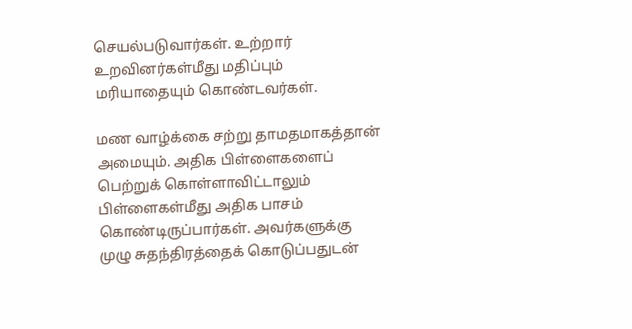செயல்படுவார்கள். உற்றார் உறவினர்கள்மீது மதிப்பும் மரியாதையும் கொண்டவர்கள்.

மண வாழ்க்கை சற்று தாமதமாகத்தான் அமையும். அதிக பிள்ளைகளைப் பெற்றுக் கொள்ளாவிட்டாலும் பிள்ளைகள்மீது அதிக பாசம் கொண்டிருப்பார்கள். அவர்களுக்கு முழு சுதந்திரத்தைக் கொடுப்பதுடன்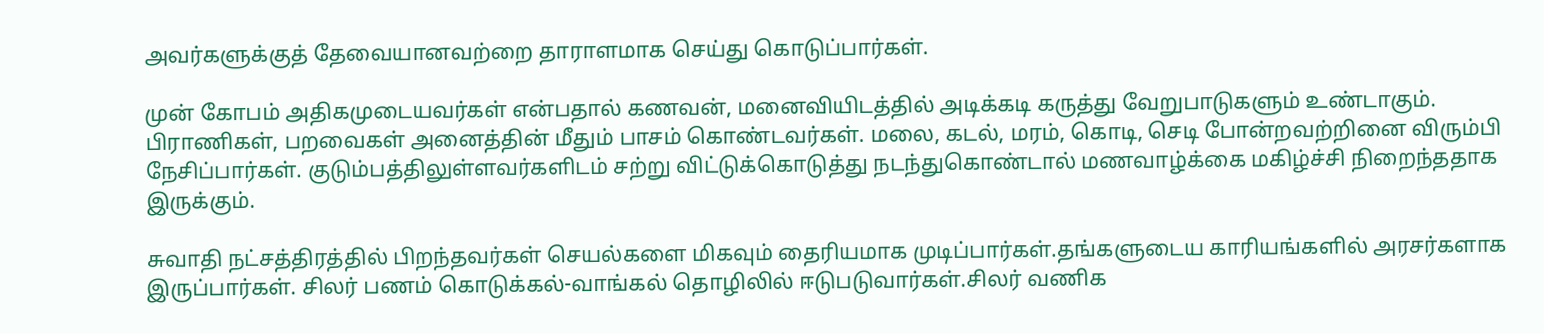அவர்களுக்குத் தேவையானவற்றை தாராளமாக செய்து கொடுப்பார்கள்.

முன் கோபம் அதிகமுடையவர்கள் என்பதால் கணவன், மனைவியிடத்தில் அடிக்கடி கருத்து வேறுபாடுகளும் உண்டாகும். பிராணிகள், பறவைகள் அனைத்தின் மீதும் பாசம் கொண்டவர்கள். மலை, கடல், மரம், கொடி, செடி போன்றவற்றினை விரும்பி நேசிப்பார்கள். குடும்பத்திலுள்ளவர்களிடம் சற்று விட்டுக்கொடுத்து நடந்துகொண்டால் மணவாழ்க்கை மகிழ்ச்சி நிறைந்ததாக இருக்கும்.

சுவாதி நட்சத்திரத்தில் பிறந்தவர்கள் செயல்களை மிகவும் தைரியமாக முடிப்பார்கள்.தங்களுடைய காரியங்களில் அரசர்களாக இருப்பார்கள். சிலர் பணம் கொடுக்கல்-வாங்கல் தொழிலில் ஈடுபடுவார்கள்.சிலர் வணிக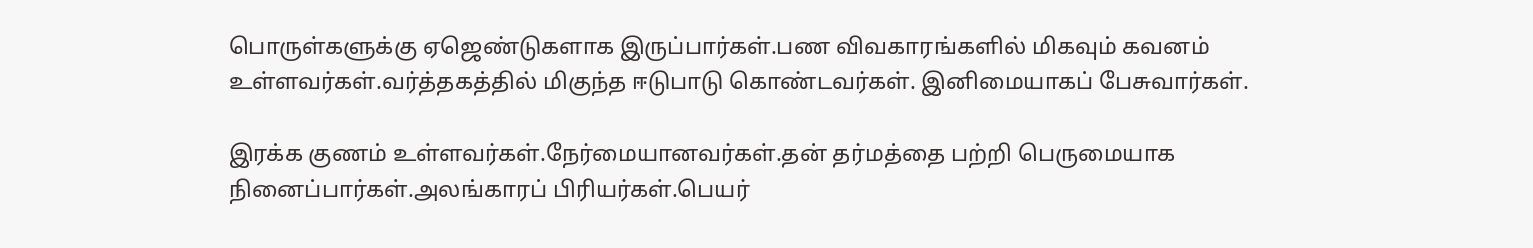பொருள்களுக்கு ஏஜெண்டுகளாக இருப்பார்கள்.பண விவகாரங்களில் மிகவும் கவனம் உள்ளவர்கள்.வர்த்தகத்தில் மிகுந்த ஈடுபாடு கொண்டவர்கள். இனிமையாகப் பேசுவார்கள்.

இரக்க குணம் உள்ளவர்கள்.நேர்மையானவர்கள்.தன் தர்மத்தை பற்றி பெருமையாக நினைப்பார்கள்.அலங்காரப் பிரியர்கள்.பெயர்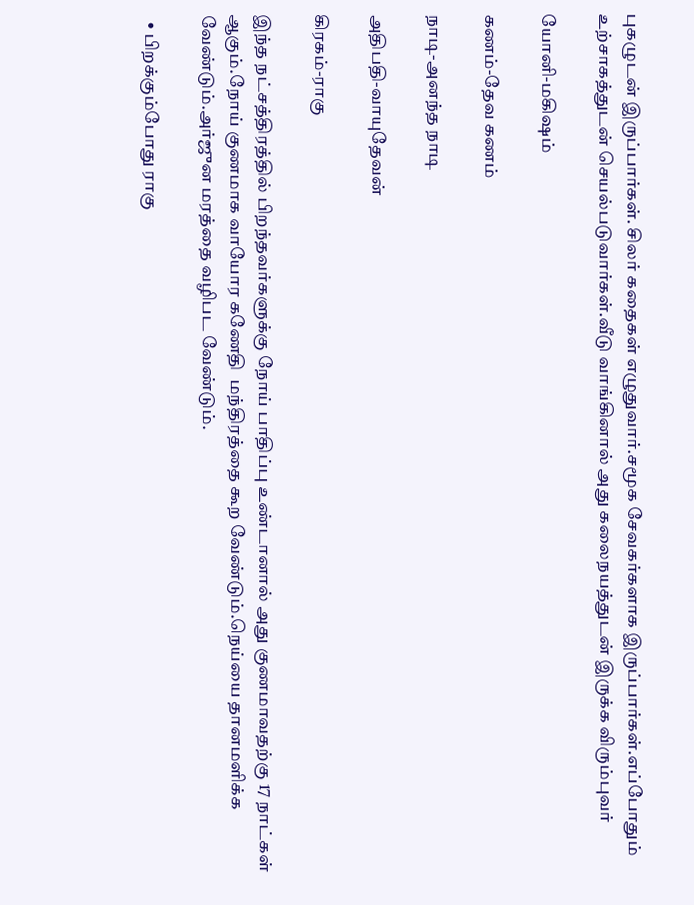புகழுடன் இருப்பார்கள். சிலர் கதைகள் எழுதுவார்.சமூக சேவகர்களாக இருப்பார்கள்.எப்போதும் உற்சாகத்துடன் செயல்படுவார்கள்.வீடு வாங்கினால் அது கலைநயத்துடன் இருக்க விரும்புவர்

யோனி-மகிஷம்

கணம்-தேவ கணம்

நாடி-அனந்த நாடி

அதிபதி-வாயுதேவன்

கிரகம்-ராகு

இந்த நட்சத்திரத்தில் பிறந்தவர்களுக்கு நோய் பாதிப்பு உண்டானால் அது குணமாவதற்கு 17 நாட்கள் ஆகும்.நோய் குணமாக வாயோர கணேதி  மந்திரத்தை கூற வேண்டும்.நெய்யை தானமளிக்க வேண்டும்.அர்ஜுன மரத்தை வழிபட வேண்டும்.

  • பிறக்கும்போது ராகு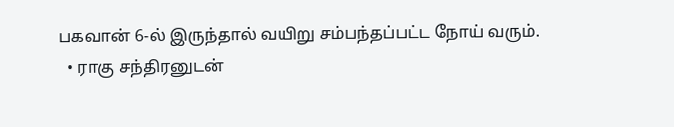பகவான் 6-ல் இருந்தால் வயிறு சம்பந்தப்பட்ட நோய் வரும்.
  • ராகு சந்திரனுடன்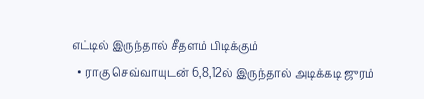எட்டில் இருந்தால் சீதளம் பிடிக்கும்
  • ராகு செவ்வாயுடன் 6,8,12ல் இருந்தால் அடிக்கடி ஜுரம்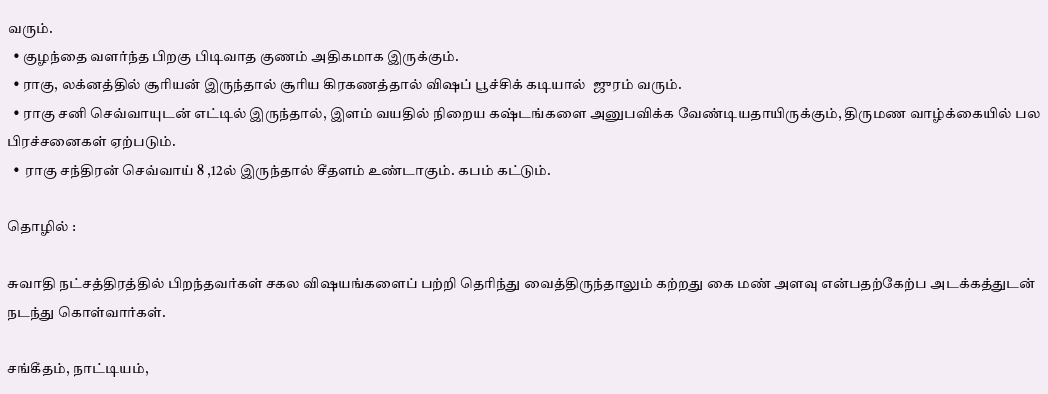வரும்.
  • குழந்தை வளர்ந்த பிறகு பிடிவாத குணம் அதிகமாக இருக்கும்.
  • ராகு, லக்னத்தில் சூரியன் இருந்தால் சூரிய கிரகணத்தால் விஷப் பூச்சிக் கடியால்  ஜுரம் வரும்.
  • ராகு சனி செவ்வாயுடன் எட்டில் இருந்தால், இளம் வயதில் நிறைய கஷ்டங்களை அனுபவிக்க வேண்டியதாயிருக்கும், திருமண வாழ்க்கையில் பல பிரச்சனைகள் ஏற்படும்.
  •  ராகு சந்திரன் செவ்வாய் 8 ,12ல் இருந்தால் சீதளம் உண்டாகும். கபம் கட்டும்.

தொழில் :

சுவாதி நட்சத்திரத்தில் பிறந்தவர்கள் சகல விஷயங்களைப் பற்றி தெரிந்து வைத்திருந்தாலும் கற்றது கை மண் அளவு என்பதற்கேற்ப அடக்கத்துடன் நடந்து கொள்வார்கள்.

சங்கீதம், நாட்டியம்,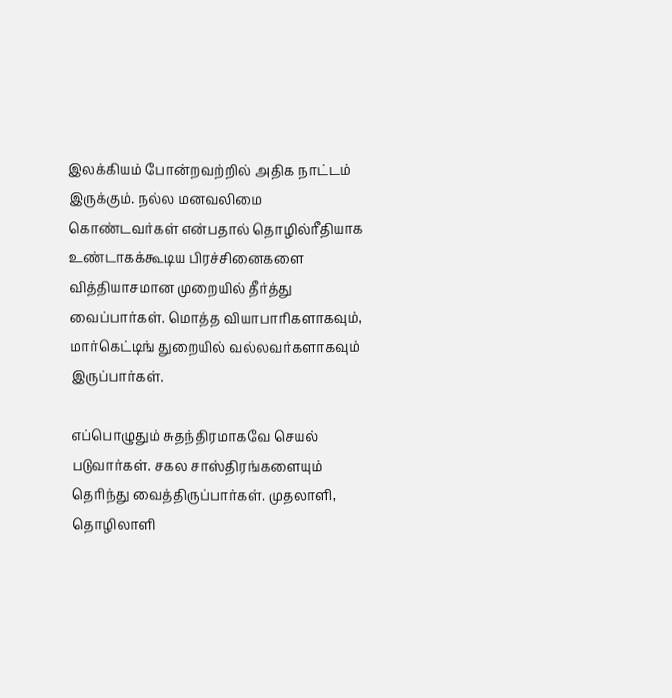இலக்கியம் போன்றவற்றில் அதிக நாட்டம் இருக்கும். நல்ல மனவலிமை கொண்டவர்கள் என்பதால் தொழில்ரீதியாக உண்டாகக்கூடிய பிரச்சினைகளை வித்தியாசமான முறையில் தீர்த்து வைப்பார்கள். மொத்த வியாபாரிகளாகவும், மார்கெட்டிங் துறையில் வல்லவர்களாகவும் இருப்பார்கள்.

எப்பொழுதும் சுதந்திரமாகவே செயல் படுவார்கள். சகல சாஸ்திரங்களையும் தெரிந்து வைத்திருப்பார்கள். முதலாளி, தொழிலாளி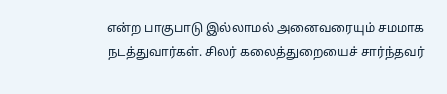என்ற பாகுபாடு இல்லாமல் அனைவரையும் சமமாக நடத்துவார்கள். சிலர் கலைத்துறையைச் சார்ந்தவர்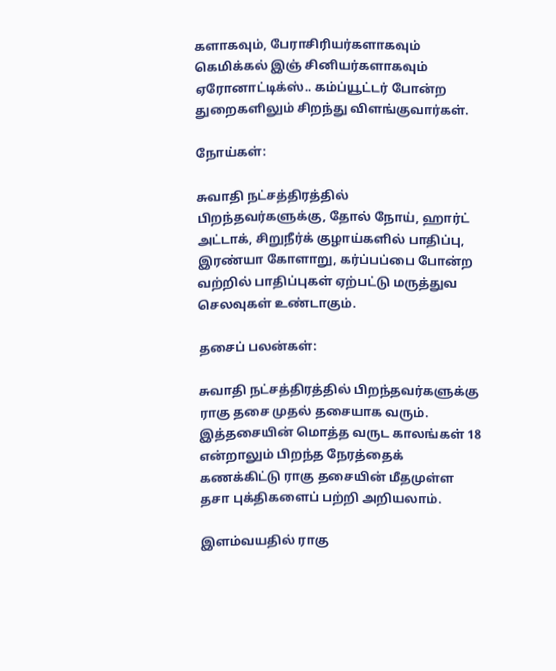களாகவும், பேராசிரியர்களாகவும் கெமிக்கல் இஞ் சினியர்களாகவும் ஏரோனாட்டிக்ஸ்.. கம்ப்யூட்டர் போன்ற துறைகளிலும் சிறந்து விளங்குவார்கள்.

நோய்கள்:

சுவாதி நட்சத்திரத்தில் பிறந்தவர்களுக்கு, தோல் நோய், ஹார்ட் அட்டாக், சிறுநீர்க் குழாய்களில் பாதிப்பு, இரண்யா கோளாறு, கர்ப்பப்பை போன்ற வற்றில் பாதிப்புகள் ஏற்பட்டு மருத்துவ செலவுகள் உண்டாகும்.

தசைப் பலன்கள்:

சுவாதி நட்சத்திரத்தில் பிறந்தவர்களுக்கு ராகு தசை முதல் தசையாக வரும். இத்தசையின் மொத்த வருட காலங்கள் 18 என்றாலும் பிறந்த நேரத்தைக் கணக்கிட்டு ராகு தசையின் மீதமுள்ள தசா புக்திகளைப் பற்றி அறியலாம்.

இளம்வயதில் ராகு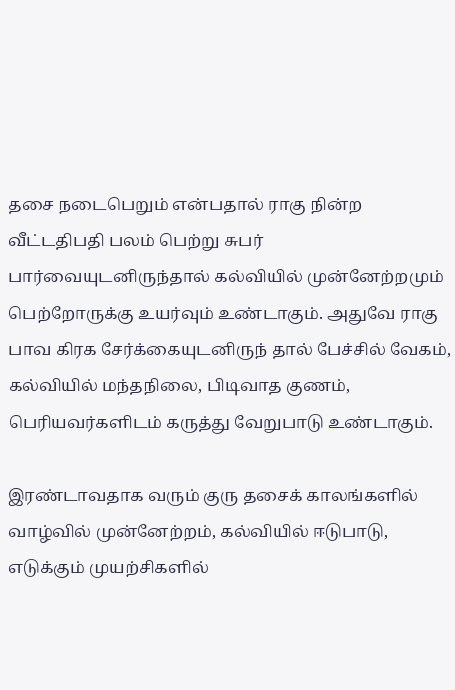தசை நடைபெறும் என்பதால் ராகு நின்ற வீட்டதிபதி பலம் பெற்று சுபர் பார்வையுடனிருந்தால் கல்வியில் முன்னேற்றமும் பெற்றோருக்கு உயர்வும் உண்டாகும். அதுவே ராகு பாவ கிரக சேர்க்கையுடனிருந் தால் பேச்சில் வேகம், கல்வியில் மந்தநிலை, பிடிவாத குணம், பெரியவர்களிடம் கருத்து வேறுபாடு உண்டாகும்.

இரண்டாவதாக வரும் குரு தசைக் காலங்களில் வாழ்வில் முன்னேற்றம், கல்வியில் ஈடுபாடு, எடுக்கும் முயற்சிகளில்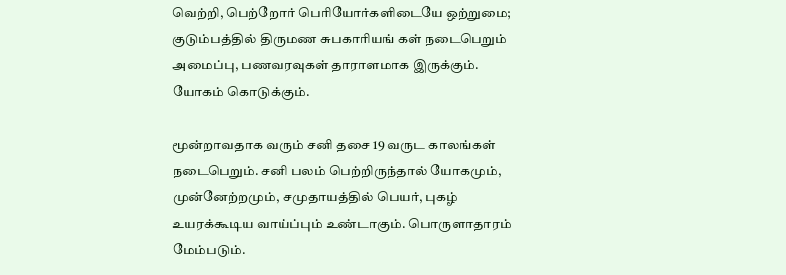வெற்றி, பெற்றோர் பெரியோர்களிடையே ஒற்றுமை; குடும்பத்தில் திருமண சுபகாரியங் கள் நடைபெறும் அமைப்பு, பணவரவுகள் தாராளமாக இருக்கும். யோகம் கொடுக்கும்.

மூன்றாவதாக வரும் சனி தசை 19 வருட காலங்கள் நடைபெறும். சனி பலம் பெற்றிருந்தால் யோகமும், முன்னேற்றமும், சமுதாயத்தில் பெயர், புகழ் உயரக்கூடிய வாய்ப்பும் உண்டாகும். பொருளாதாரம் மேம்படும்.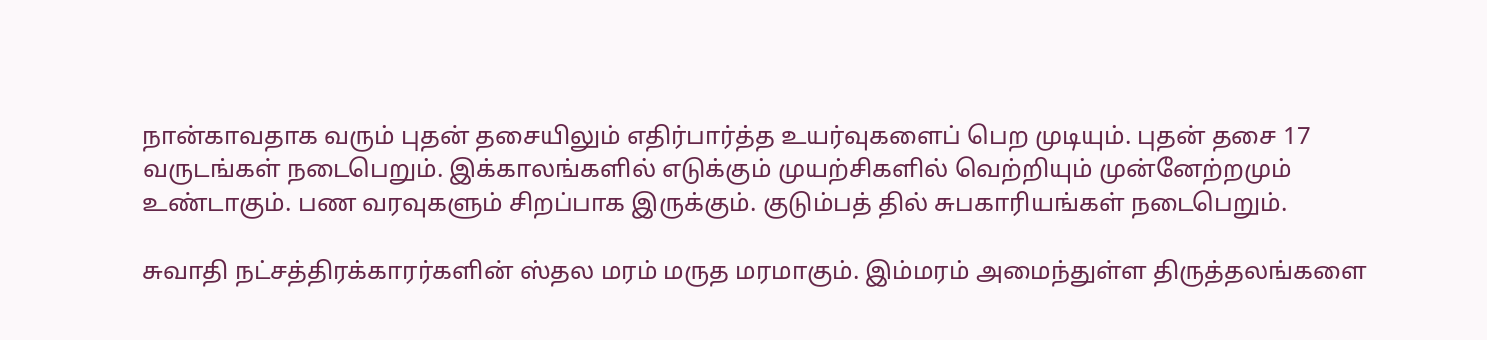நான்காவதாக வரும் புதன் தசையிலும் எதிர்பார்த்த உயர்வுகளைப் பெற முடியும். புதன் தசை 17 வருடங்கள் நடைபெறும். இக்காலங்களில் எடுக்கும் முயற்சிகளில் வெற்றியும் முன்னேற்றமும் உண்டாகும். பண வரவுகளும் சிறப்பாக இருக்கும். குடும்பத் தில் சுபகாரியங்கள் நடைபெறும்.

சுவாதி நட்சத்திரக்காரர்களின் ஸ்தல மரம் மருத மரமாகும். இம்மரம் அமைந்துள்ள திருத்தலங்களை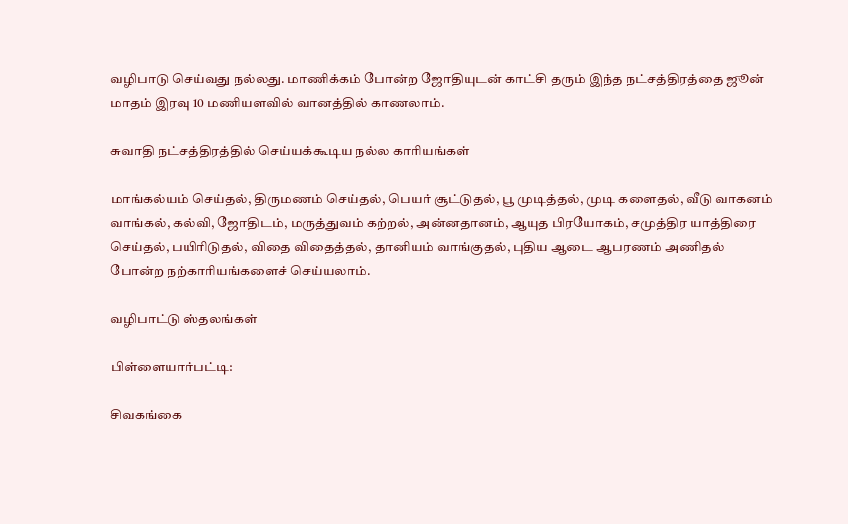வழிபாடு செய்வது நல்லது. மாணிக்கம் போன்ற ஜோதியுடன் காட்சி தரும் இந்த நட்சத்திரத்தை ஜூன் மாதம் இரவு 10 மணியளவில் வானத்தில் காணலாம்.

சுவாதி நட்சத்திரத்தில் செய்யக்கூடிய நல்ல காரியங்கள்

மாங்கல்யம் செய்தல், திருமணம் செய்தல், பெயர் சூட்டுதல், பூ முடித்தல், முடி களைதல், வீடு வாகனம் வாங்கல், கல்வி, ஜோதிடம், மருத்துவம் கற்றல், அன்னதானம், ஆயுத பிரயோகம், சமுத்திர யாத்திரை செய்தல், பயிரிடுதல், விதை விதைத்தல், தானியம் வாங்குதல், புதிய ஆடை ஆபரணம் அணிதல் போன்ற நற்காரியங்களைச் செய்யலாம்.

வழிபாட்டு ஸ்தலங்கள்

பிள்ளையார்பட்டி:

சிவகங்கை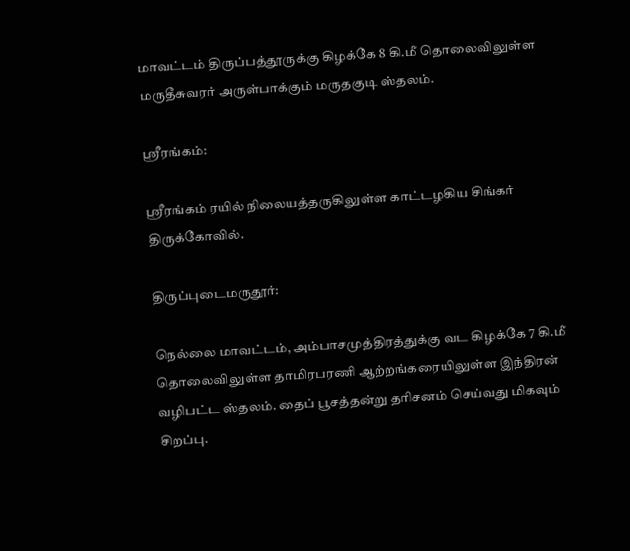மாவட்டம் திருப்பத்தூருக்கு கிழக்கே 8 கி.மீ தொலைவிலுள்ள மருதீசுவரர் அருள்பாக்கும் மருதகுடி ஸ்தலம்.

ஸ்ரீரங்கம்:

ஸ்ரீரங்கம் ரயில் நிலையத்தருகிலுள்ள காட்டழகிய சிங்கர் திருக்கோவில்.

திருப்புடைமருதூர்:

நெல்லை மாவட்டம், அம்பாசமுத்திரத்துக்கு வட கிழக்கே 7 கி.மீ தொலைவிலுள்ள தாமிரபரணி ஆற்றங்கரையிலுள்ள இந்திரன் வழிபட்ட ஸ்தலம். தைப் பூசத்தன்று தரிசனம் செய்வது மிகவும் சிறப்பு.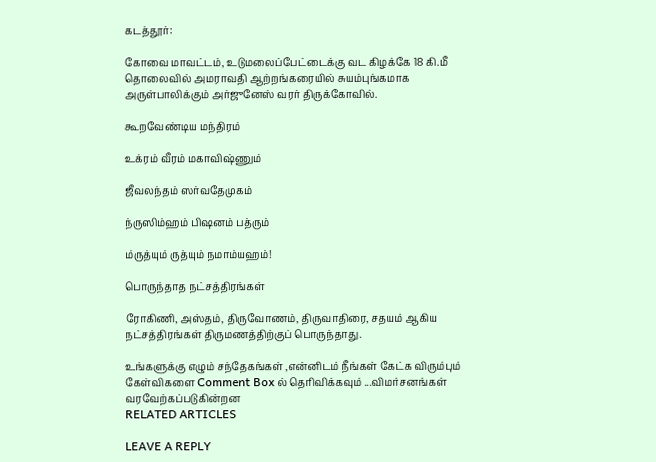கடத்தூர்:

கோவை மாவட்டம், உடுமலைப்பேட்டைக்கு வட கிழக்கே 18 கி.மீ தொலைவில் அமராவதி ஆற்றங்கரையில் சுயம்புங்கமாக அருள்பாலிக்கும் அர்ஜுனேஸ் வரர் திருக்கோவில்.

கூறவேண்டிய மந்திரம்

உக்ரம் வீரம் மகாவிஷ்ணும்

ஜீவலந்தம் ஸர்வதேமுகம்

ந்ருஸிம்ஹம் பிஷனம் பத்ரும்

ம்ருத்யும் ருத்யும் நமாம்யஹம்!

பொருந்தாத நட்சத்திரங்கள்

ரோகிணி, அஸ்தம், திருவோணம், திருவாதிரை, சதயம் ஆகிய நட்சத்திரங்கள் திருமணத்திற்குப் பொருந்தாது.

உங்களுக்கு எழும் சந்தேகங்கள் ,என்னிடம் நீங்கள் கேட்க விரும்பும் கேள்விகளை Comment Box ல் தெரிவிக்கவும் ...விமர்சனங்கள் வரவேற்கப்படுகின்றன
RELATED ARTICLES

LEAVE A REPLY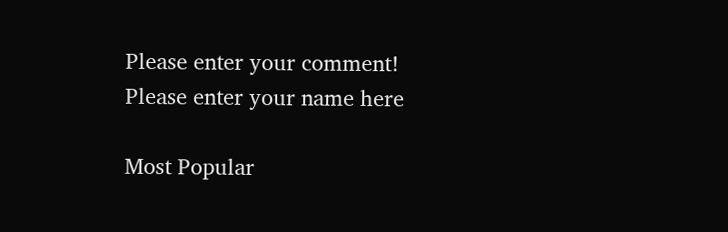Please enter your comment!
Please enter your name here

Most Popular